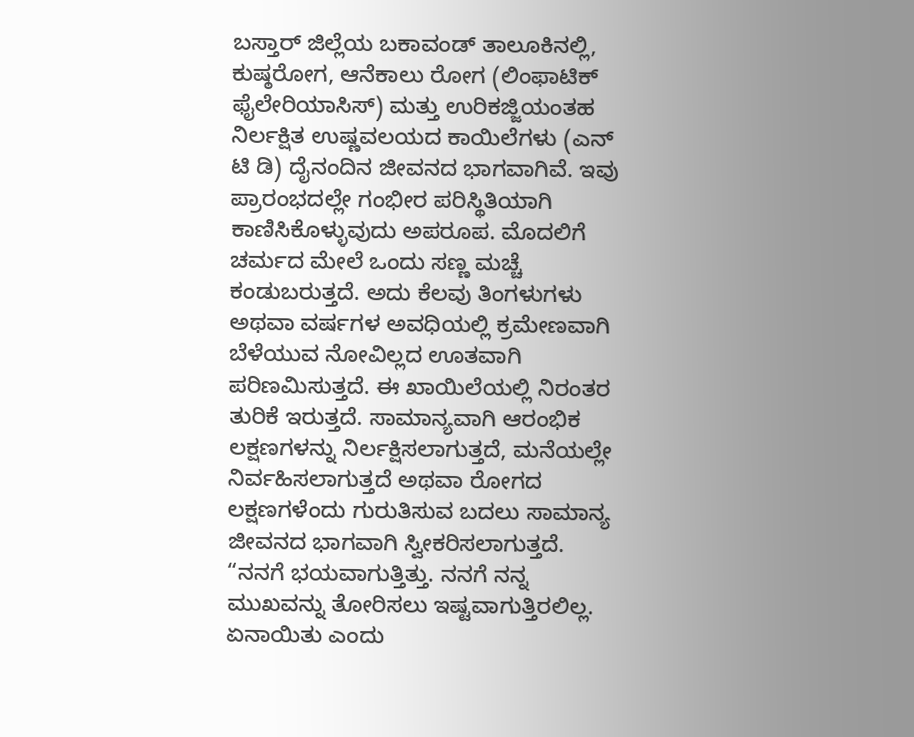ಬಸ್ತಾರ್ ಜಿಲ್ಲೆಯ ಬಕಾವಂಡ್ ತಾಲೂಕಿನಲ್ಲಿ, ಕುಷ್ಠರೋಗ, ಆನೆಕಾಲು ರೋಗ (ಲಿಂಫಾಟಿಕ್ ಫೈಲೇರಿಯಾಸಿಸ್) ಮತ್ತು ಉರಿಕಜ್ಜಿಯಂತಹ ನಿರ್ಲಕ್ಷಿತ ಉಷ್ಣವಲಯದ ಕಾಯಿಲೆಗಳು (ಎನ್ ಟಿ ಡಿ) ದೈನಂದಿನ ಜೀವನದ ಭಾಗವಾಗಿವೆ. ಇವು ಪ್ರಾರಂಭದಲ್ಲೇ ಗಂಭೀರ ಪರಿಸ್ಥಿತಿಯಾಗಿ ಕಾಣಿಸಿಕೊಳ್ಳುವುದು ಅಪರೂಪ. ಮೊದಲಿಗೆ ಚರ್ಮದ ಮೇಲೆ ಒಂದು ಸಣ್ಣ ಮಚ್ಚೆ ಕಂಡುಬರುತ್ತದೆ. ಅದು ಕೆಲವು ತಿಂಗಳುಗಳು ಅಥವಾ ವರ್ಷಗಳ ಅವಧಿಯಲ್ಲಿ ಕ್ರಮೇಣವಾಗಿ ಬೆಳೆಯುವ ನೋವಿಲ್ಲದ ಊತವಾಗಿ ಪರಿಣಮಿಸುತ್ತದೆ. ಈ ಖಾಯಿಲೆಯಲ್ಲಿ ನಿರಂತರ ತುರಿಕೆ ಇರುತ್ತದೆ. ಸಾಮಾನ್ಯವಾಗಿ ಆರಂಭಿಕ ಲಕ್ಷಣಗಳನ್ನು ನಿರ್ಲಕ್ಷಿಸಲಾಗುತ್ತದೆ, ಮನೆಯಲ್ಲೇ ನಿರ್ವಹಿಸಲಾಗುತ್ತದೆ ಅಥವಾ ರೋಗದ ಲಕ್ಷಣಗಳೆಂದು ಗುರುತಿಸುವ ಬದಲು ಸಾಮಾನ್ಯ ಜೀವನದ ಭಾಗವಾಗಿ ಸ್ವೀಕರಿಸಲಾಗುತ್ತದೆ.
“ನನಗೆ ಭಯವಾಗುತ್ತಿತ್ತು. ನನಗೆ ನನ್ನ ಮುಖವನ್ನು ತೋರಿಸಲು ಇಷ್ಟವಾಗುತ್ತಿರಲಿಲ್ಲ. ಏನಾಯಿತು ಎಂದು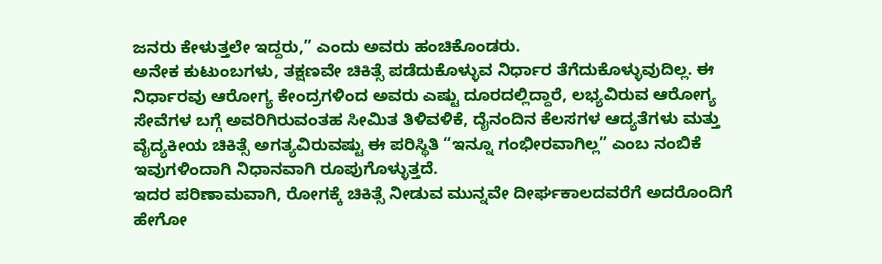ಜನರು ಕೇಳುತ್ತಲೇ ಇದ್ದರು,” ಎಂದು ಅವರು ಹಂಚಿಕೊಂಡರು.
ಅನೇಕ ಕುಟುಂಬಗಳು, ತಕ್ಷಣವೇ ಚಿಕಿತ್ಸೆ ಪಡೆದುಕೊಳ್ಳುವ ನಿರ್ಧಾರ ತೆಗೆದುಕೊಳ್ಳುವುದಿಲ್ಲ. ಈ ನಿರ್ಧಾರವು ಆರೋಗ್ಯ ಕೇಂದ್ರಗಳಿಂದ ಅವರು ಎಷ್ಟು ದೂರದಲ್ಲಿದ್ದಾರೆ, ಲಭ್ಯವಿರುವ ಆರೋಗ್ಯ ಸೇವೆಗಳ ಬಗ್ಗೆ ಅವರಿಗಿರುವಂತಹ ಸೀಮಿತ ತಿಳಿವಳಿಕೆ, ದೈನಂದಿನ ಕೆಲಸಗಳ ಆದ್ಯತೆಗಳು ಮತ್ತು ವೈದ್ಯಕೀಯ ಚಿಕಿತ್ಸೆ ಅಗತ್ಯವಿರುವಷ್ಟು ಈ ಪರಿಸ್ಥಿತಿ “ಇನ್ನೂ ಗಂಭೀರವಾಗಿಲ್ಲ” ಎಂಬ ನಂಬಿಕೆ ಇವುಗಳಿಂದಾಗಿ ನಿಧಾನವಾಗಿ ರೂಪುಗೊಳ್ಳುತ್ತದೆ.
ಇದರ ಪರಿಣಾಮವಾಗಿ, ರೋಗಕ್ಕೆ ಚಿಕಿತ್ಸೆ ನೀಡುವ ಮುನ್ನವೇ ದೀರ್ಘಕಾಲದವರೆಗೆ ಅದರೊಂದಿಗೆ ಹೇಗೋ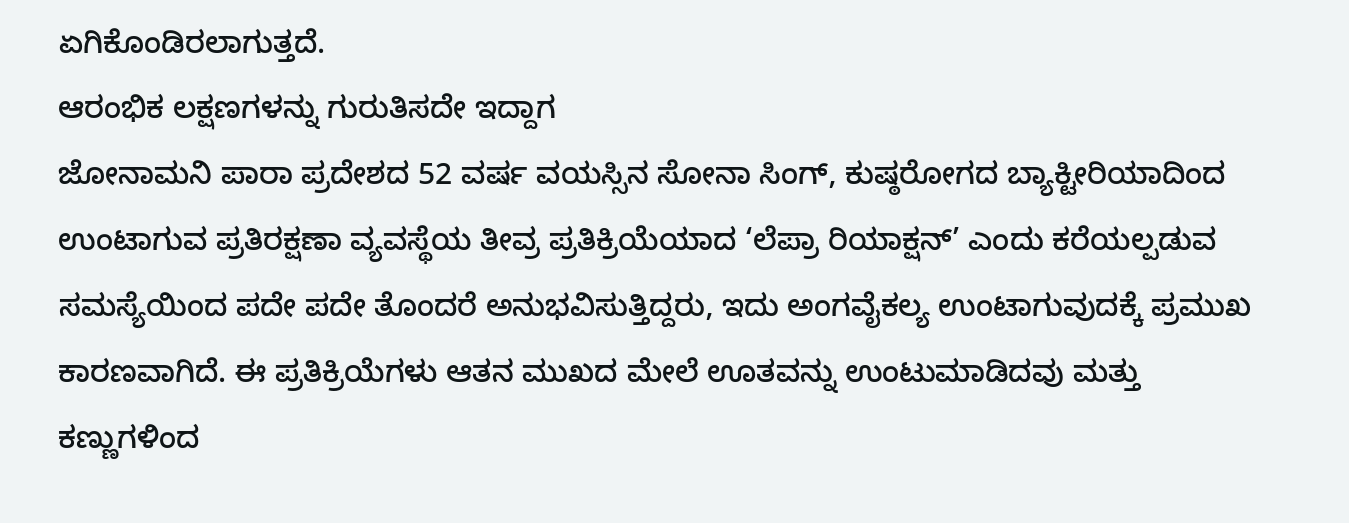ಏಗಿಕೊಂಡಿರಲಾಗುತ್ತದೆ.
ಆರಂಭಿಕ ಲಕ್ಷಣಗಳನ್ನು ಗುರುತಿಸದೇ ಇದ್ದಾಗ
ಜೋನಾಮನಿ ಪಾರಾ ಪ್ರದೇಶದ 52 ವರ್ಷ ವಯಸ್ಸಿನ ಸೋನಾ ಸಿಂಗ್, ಕುಷ್ಠರೋಗದ ಬ್ಯಾಕ್ಟೀರಿಯಾದಿಂದ ಉಂಟಾಗುವ ಪ್ರತಿರಕ್ಷಣಾ ವ್ಯವಸ್ಥೆಯ ತೀವ್ರ ಪ್ರತಿಕ್ರಿಯೆಯಾದ ‘ಲೆಪ್ರಾ ರಿಯಾಕ್ಷನ್’ ಎಂದು ಕರೆಯಲ್ಪಡುವ ಸಮಸ್ಯೆಯಿಂದ ಪದೇ ಪದೇ ತೊಂದರೆ ಅನುಭವಿಸುತ್ತಿದ್ದರು, ಇದು ಅಂಗವೈಕಲ್ಯ ಉಂಟಾಗುವುದಕ್ಕೆ ಪ್ರಮುಖ ಕಾರಣವಾಗಿದೆ. ಈ ಪ್ರತಿಕ್ರಿಯೆಗಳು ಆತನ ಮುಖದ ಮೇಲೆ ಊತವನ್ನು ಉಂಟುಮಾಡಿದವು ಮತ್ತು ಕಣ್ಣುಗಳಿಂದ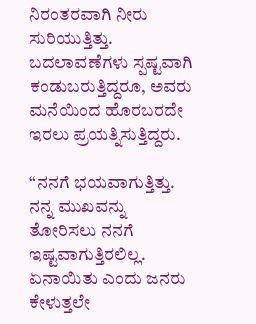ನಿರಂತರವಾಗಿ ನೀರು ಸುರಿಯುತ್ತಿತ್ತು. ಬದಲಾವಣೆಗಳು ಸ್ಪಷ್ಟವಾಗಿ ಕಂಡುಬರುತ್ತಿದ್ದರೂ, ಅವರು ಮನೆಯಿಂದ ಹೊರಬರದೇ ಇರಲು ಪ್ರಯತ್ನಿಸುತ್ತಿದ್ದರು.

“ನನಗೆ ಭಯವಾಗುತ್ತಿತ್ತು. ನನ್ನ ಮುಖವನ್ನು ತೋರಿಸಲು ನನಗೆ ಇಷ್ಟವಾಗುತ್ತಿರಲಿಲ್ಲ. ಏನಾಯಿತು ಎಂದು ಜನರು ಕೇಳುತ್ತಲೇ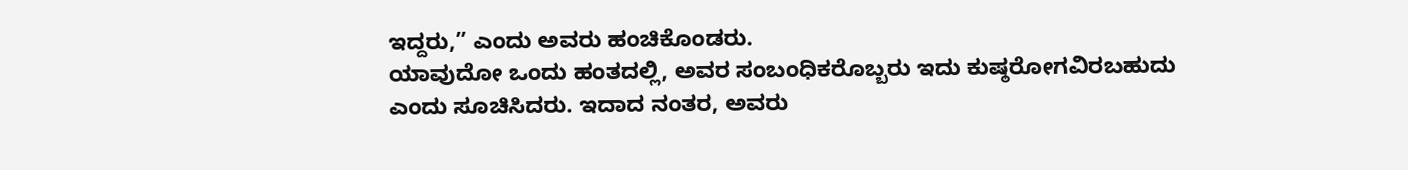ಇದ್ದರು,” ಎಂದು ಅವರು ಹಂಚಿಕೊಂಡರು.
ಯಾವುದೋ ಒಂದು ಹಂತದಲ್ಲಿ, ಅವರ ಸಂಬಂಧಿಕರೊಬ್ಬರು ಇದು ಕುಷ್ಠರೋಗವಿರಬಹುದು ಎಂದು ಸೂಚಿಸಿದರು. ಇದಾದ ನಂತರ, ಅವರು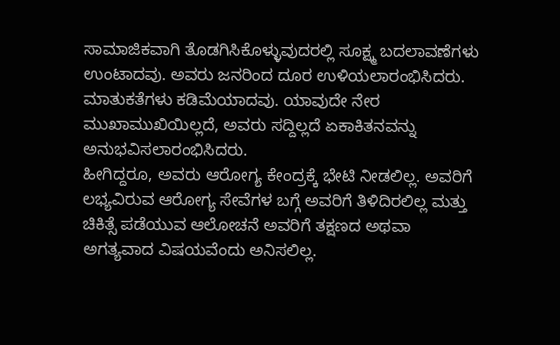ಸಾಮಾಜಿಕವಾಗಿ ತೊಡಗಿಸಿಕೊಳ್ಳುವುದರಲ್ಲಿ ಸೂಕ್ಷ್ಮ ಬದಲಾವಣೆಗಳು ಉಂಟಾದವು. ಅವರು ಜನರಿಂದ ದೂರ ಉಳಿಯಲಾರಂಭಿಸಿದರು. ಮಾತುಕತೆಗಳು ಕಡಿಮೆಯಾದವು. ಯಾವುದೇ ನೇರ ಮುಖಾಮುಖಿಯಿಲ್ಲದೆ, ಅವರು ಸದ್ದಿಲ್ಲದೆ ಏಕಾಕಿತನವನ್ನು ಅನುಭವಿಸಲಾರಂಭಿಸಿದರು.
ಹೀಗಿದ್ದರೂ, ಅವರು ಆರೋಗ್ಯ ಕೇಂದ್ರಕ್ಕೆ ಭೇಟಿ ನೀಡಲಿಲ್ಲ. ಅವರಿಗೆ ಲಭ್ಯವಿರುವ ಆರೋಗ್ಯ ಸೇವೆಗಳ ಬಗ್ಗೆ ಅವರಿಗೆ ತಿಳಿದಿರಲಿಲ್ಲ ಮತ್ತು ಚಿಕಿತ್ಸೆ ಪಡೆಯುವ ಆಲೋಚನೆ ಅವರಿಗೆ ತಕ್ಷಣದ ಅಥವಾ ಅಗತ್ಯವಾದ ವಿಷಯವೆಂದು ಅನಿಸಲಿಲ್ಲ.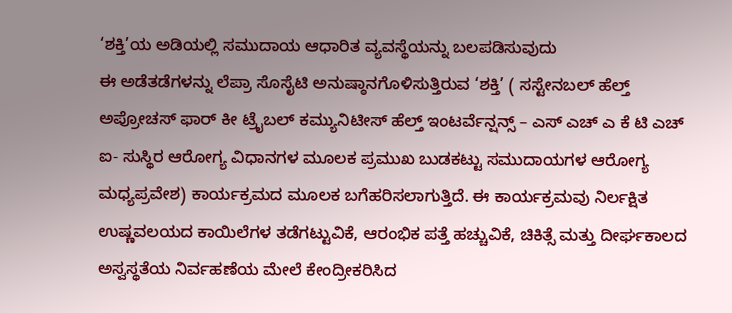‘ಶಕ್ತಿ’ಯ ಅಡಿಯಲ್ಲಿ ಸಮುದಾಯ ಆಧಾರಿತ ವ್ಯವಸ್ಥೆಯನ್ನು ಬಲಪಡಿಸುವುದು
ಈ ಅಡೆತಡೆಗಳನ್ನು ಲೆಪ್ರಾ ಸೊಸೈಟಿ ಅನುಷ್ಠಾನಗೊಳಿಸುತ್ತಿರುವ ‘ಶಕ್ತಿ’ ( ಸಸ್ಟೇನಬಲ್ ಹೆಲ್ತ್ ಅಪ್ರೋಚಸ್ ಫಾರ್ ಕೀ ಟ್ರೈಬಲ್ ಕಮ್ಯುನಿಟೀಸ್ ಹೆಲ್ತ್ ಇಂಟರ್ವೆನ್ಷನ್ಸ್ – ಎಸ್ ಎಚ್ ಎ ಕೆ ಟಿ ಎಚ್ ಐ- ಸುಸ್ಥಿರ ಆರೋಗ್ಯ ವಿಧಾನಗಳ ಮೂಲಕ ಪ್ರಮುಖ ಬುಡಕಟ್ಟು ಸಮುದಾಯಗಳ ಆರೋಗ್ಯ ಮಧ್ಯಪ್ರವೇಶ) ಕಾರ್ಯಕ್ರಮದ ಮೂಲಕ ಬಗೆಹರಿಸಲಾಗುತ್ತಿದೆ. ಈ ಕಾರ್ಯಕ್ರಮವು ನಿರ್ಲಕ್ಷಿತ ಉಷ್ಣವಲಯದ ಕಾಯಿಲೆಗಳ ತಡೆಗಟ್ಟುವಿಕೆ, ಆರಂಭಿಕ ಪತ್ತೆ ಹಚ್ಚುವಿಕೆ, ಚಿಕಿತ್ಸೆ ಮತ್ತು ದೀರ್ಘಕಾಲದ ಅಸ್ವಸ್ಥತೆಯ ನಿರ್ವಹಣೆಯ ಮೇಲೆ ಕೇಂದ್ರೀಕರಿಸಿದ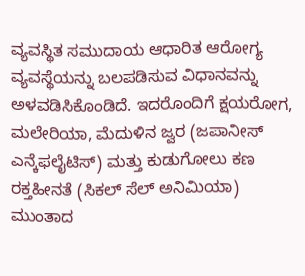ವ್ಯವಸ್ಥಿತ ಸಮುದಾಯ ಆಧಾರಿತ ಆರೋಗ್ಯ ವ್ಯವಸ್ಥೆಯನ್ನು ಬಲಪಡಿಸುವ ವಿಧಾನವನ್ನು ಅಳವಡಿಸಿಕೊಂಡಿದೆ. ಇದರೊಂದಿಗೆ ಕ್ಷಯರೋಗ, ಮಲೇರಿಯಾ, ಮೆದುಳಿನ ಜ್ವರ (ಜಪಾನೀಸ್ ಎನ್ಕೆಫಲೈಟಿಸ್) ಮತ್ತು ಕುಡುಗೋಲು ಕಣ ರಕ್ತಹೀನತೆ (ಸಿಕಲ್ ಸೆಲ್ ಅನಿಮಿಯಾ) ಮುಂತಾದ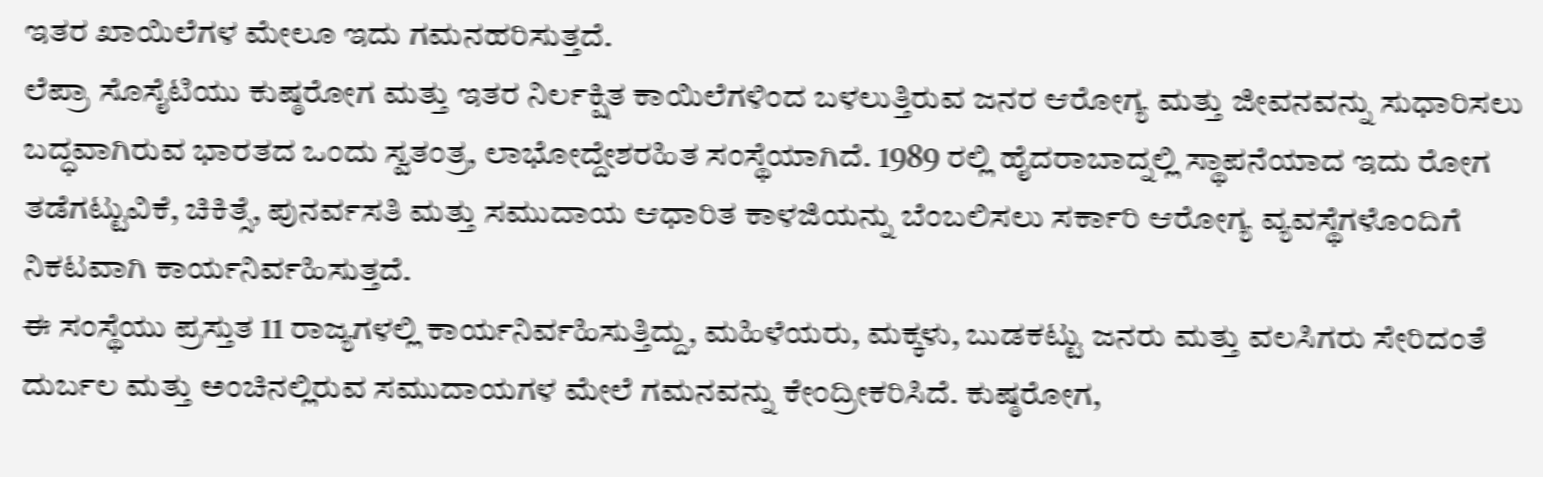ಇತರ ಖಾಯಿಲೆಗಳ ಮೇಲೂ ಇದು ಗಮನಹರಿಸುತ್ತದೆ.
ಲೆಪ್ರಾ ಸೊಸೈಟಿಯು ಕುಷ್ಠರೋಗ ಮತ್ತು ಇತರ ನಿರ್ಲಕ್ಷಿತ ಕಾಯಿಲೆಗಳಿಂದ ಬಳಲುತ್ತಿರುವ ಜನರ ಆರೋಗ್ಯ ಮತ್ತು ಜೀವನವನ್ನು ಸುಧಾರಿಸಲು ಬದ್ಧವಾಗಿರುವ ಭಾರತದ ಒಂದು ಸ್ವತಂತ್ರ, ಲಾಭೋದ್ದೇಶರಹಿತ ಸಂಸ್ಥೆಯಾಗಿದೆ. 1989 ರಲ್ಲಿ ಹೈದರಾಬಾದ್ನಲ್ಲಿ ಸ್ಥಾಪನೆಯಾದ ಇದು ರೋಗ ತಡೆಗಟ್ಟುವಿಕೆ, ಚಿಕಿತ್ಸೆ, ಪುನರ್ವಸತಿ ಮತ್ತು ಸಮುದಾಯ ಆಧಾರಿತ ಕಾಳಜಿಯನ್ನು ಬೆಂಬಲಿಸಲು ಸರ್ಕಾರಿ ಆರೋಗ್ಯ ವ್ಯವಸ್ಥೆಗಳೊಂದಿಗೆ ನಿಕಟವಾಗಿ ಕಾರ್ಯನಿರ್ವಹಿಸುತ್ತದೆ.
ಈ ಸಂಸ್ಥೆಯು ಪ್ರಸ್ತುತ 11 ರಾಜ್ಯಗಳಲ್ಲಿ ಕಾರ್ಯನಿರ್ವಹಿಸುತ್ತಿದ್ದು, ಮಹಿಳೆಯರು, ಮಕ್ಕಳು, ಬುಡಕಟ್ಟು ಜನರು ಮತ್ತು ವಲಸಿಗರು ಸೇರಿದಂತೆ ದುರ್ಬಲ ಮತ್ತು ಅಂಚಿನಲ್ಲಿರುವ ಸಮುದಾಯಗಳ ಮೇಲೆ ಗಮನವನ್ನು ಕೇಂದ್ರೀಕರಿಸಿದೆ. ಕುಷ್ಠರೋಗ,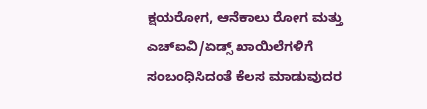ಕ್ಷಯರೋಗ, ಆನೆಕಾಲು ರೋಗ ಮತ್ತು ಎಚ್ಐವಿ/ಏಡ್ಸ್ ಖಾಯಿಲೆಗಳಿಗೆ ಸಂಬಂಧಿಸಿದಂತೆ ಕೆಲಸ ಮಾಡುವುದರ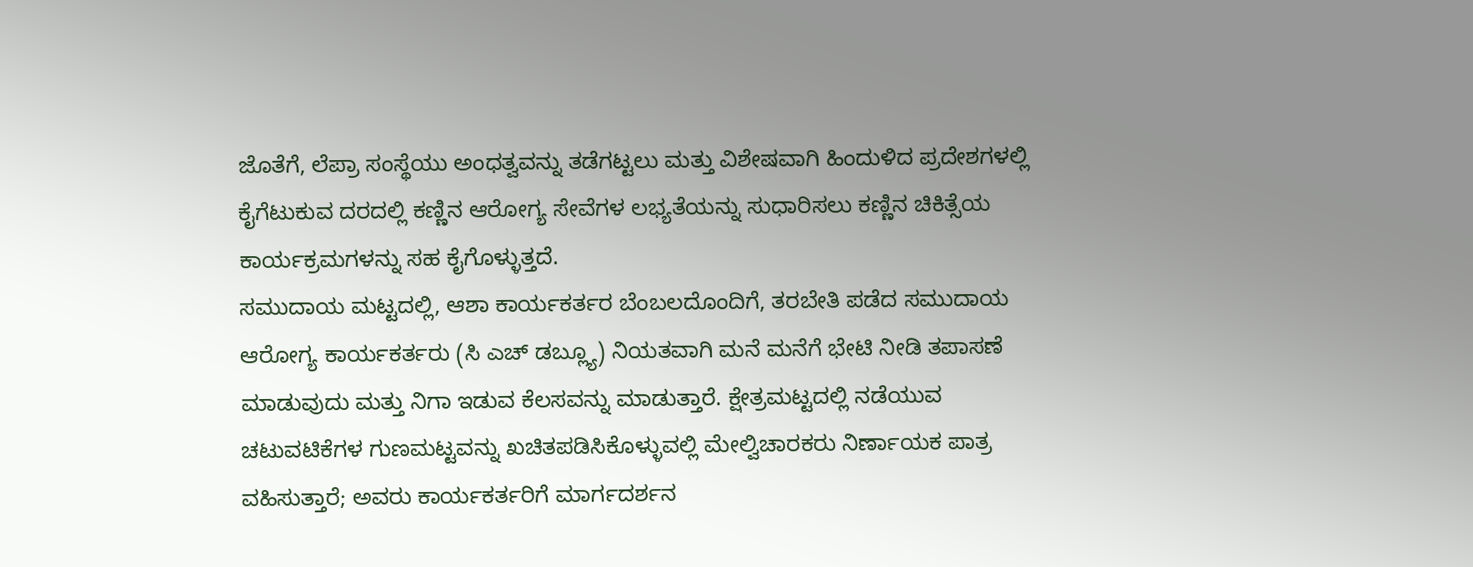ಜೊತೆಗೆ, ಲೆಪ್ರಾ ಸಂಸ್ಥೆಯು ಅಂಧತ್ವವನ್ನು ತಡೆಗಟ್ಟಲು ಮತ್ತು ವಿಶೇಷವಾಗಿ ಹಿಂದುಳಿದ ಪ್ರದೇಶಗಳಲ್ಲಿ ಕೈಗೆಟುಕುವ ದರದಲ್ಲಿ ಕಣ್ಣಿನ ಆರೋಗ್ಯ ಸೇವೆಗಳ ಲಭ್ಯತೆಯನ್ನು ಸುಧಾರಿಸಲು ಕಣ್ಣಿನ ಚಿಕಿತ್ಸೆಯ ಕಾರ್ಯಕ್ರಮಗಳನ್ನು ಸಹ ಕೈಗೊಳ್ಳುತ್ತದೆ.
ಸಮುದಾಯ ಮಟ್ಟದಲ್ಲಿ, ಆಶಾ ಕಾರ್ಯಕರ್ತರ ಬೆಂಬಲದೊಂದಿಗೆ, ತರಬೇತಿ ಪಡೆದ ಸಮುದಾಯ ಆರೋಗ್ಯ ಕಾರ್ಯಕರ್ತರು (ಸಿ ಎಚ್ ಡಬ್ಲ್ಯೂ) ನಿಯತವಾಗಿ ಮನೆ ಮನೆಗೆ ಭೇಟಿ ನೀಡಿ ತಪಾಸಣೆ ಮಾಡುವುದು ಮತ್ತು ನಿಗಾ ಇಡುವ ಕೆಲಸವನ್ನು ಮಾಡುತ್ತಾರೆ. ಕ್ಷೇತ್ರಮಟ್ಟದಲ್ಲಿ ನಡೆಯುವ ಚಟುವಟಿಕೆಗಳ ಗುಣಮಟ್ಟವನ್ನು ಖಚಿತಪಡಿಸಿಕೊಳ್ಳುವಲ್ಲಿ ಮೇಲ್ವಿಚಾರಕರು ನಿರ್ಣಾಯಕ ಪಾತ್ರ ವಹಿಸುತ್ತಾರೆ; ಅವರು ಕಾರ್ಯಕರ್ತರಿಗೆ ಮಾರ್ಗದರ್ಶನ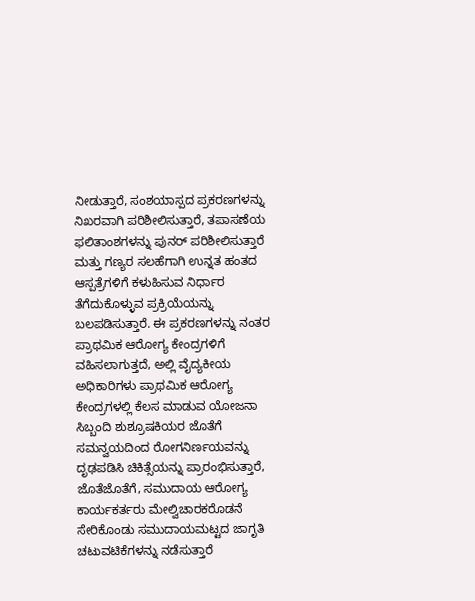ನೀಡುತ್ತಾರೆ, ಸಂಶಯಾಸ್ಪದ ಪ್ರಕರಣಗಳನ್ನು ನಿಖರವಾಗಿ ಪರಿಶೀಲಿಸುತ್ತಾರೆ, ತಪಾಸಣೆಯ ಫಲಿತಾಂಶಗಳನ್ನು ಪುನರ್ ಪರಿಶೀಲಿಸುತ್ತಾರೆ ಮತ್ತು ಗಣ್ಯರ ಸಲಹೆಗಾಗಿ ಉನ್ನತ ಹಂತದ ಆಸ್ಪತ್ರೆಗಳಿಗೆ ಕಳುಹಿಸುವ ನಿರ್ಧಾರ ತೆಗೆದುಕೊಳ್ಳುವ ಪ್ರಕ್ರಿಯೆಯನ್ನು ಬಲಪಡಿಸುತ್ತಾರೆ. ಈ ಪ್ರಕರಣಗಳನ್ನು ನಂತರ ಪ್ರಾಥಮಿಕ ಆರೋಗ್ಯ ಕೇಂದ್ರಗಳಿಗೆ ವಹಿಸಲಾಗುತ್ತದೆ, ಅಲ್ಲಿ ವೈದ್ಯಕೀಯ ಅಧಿಕಾರಿಗಳು ಪ್ರಾಥಮಿಕ ಆರೋಗ್ಯ ಕೇಂದ್ರಗಳಲ್ಲಿ ಕೆಲಸ ಮಾಡುವ ಯೋಜನಾ ಸಿಬ್ಬಂದಿ ಶುಶ್ರೂಷಕಿಯರ ಜೊತೆಗೆ ಸಮನ್ವಯದಿಂದ ರೋಗನಿರ್ಣಯವನ್ನು ದೃಢಪಡಿಸಿ ಚಿಕಿತ್ಸೆಯನ್ನು ಪ್ರಾರಂಭಿಸುತ್ತಾರೆ,
ಜೊತೆಜೊತೆಗೆ, ಸಮುದಾಯ ಆರೋಗ್ಯ ಕಾರ್ಯಕರ್ತರು ಮೇಲ್ವಿಚಾರಕರೊಡನೆ ಸೇರಿಕೊಂಡು ಸಮುದಾಯಮಟ್ಟದ ಜಾಗೃತಿ ಚಟುವಟಿಕೆಗಳನ್ನು ನಡೆಸುತ್ತಾರೆ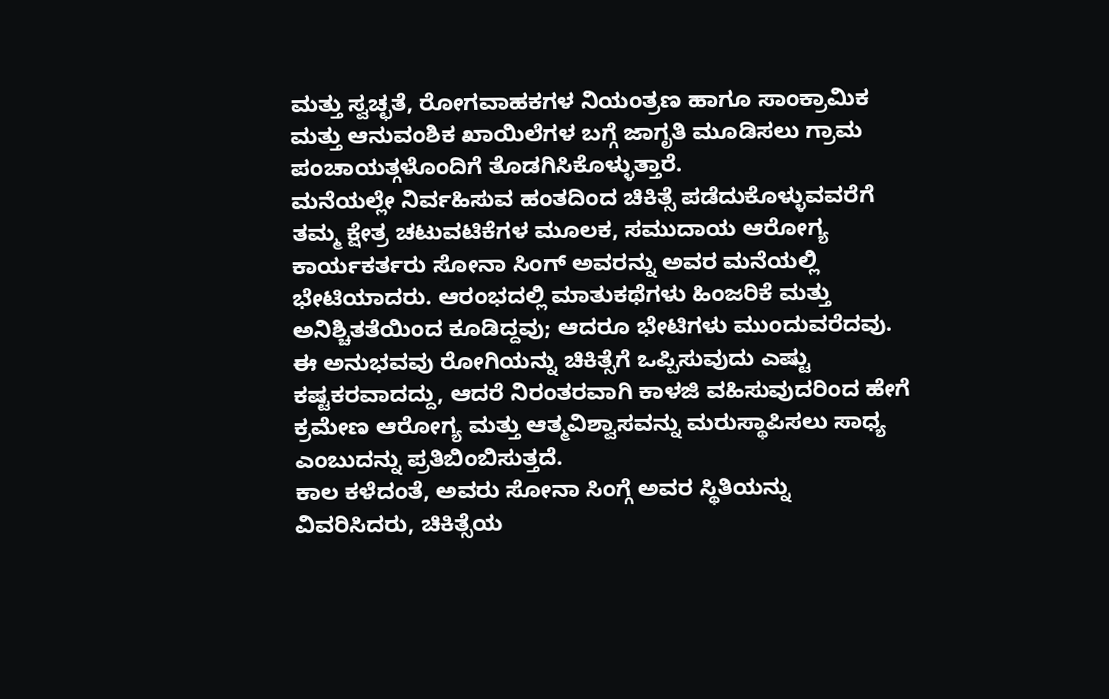ಮತ್ತು ಸ್ವಚ್ಛತೆ, ರೋಗವಾಹಕಗಳ ನಿಯಂತ್ರಣ ಹಾಗೂ ಸಾಂಕ್ರಾಮಿಕ ಮತ್ತು ಆನುವಂಶಿಕ ಖಾಯಿಲೆಗಳ ಬಗ್ಗೆ ಜಾಗೃತಿ ಮೂಡಿಸಲು ಗ್ರಾಮ ಪಂಚಾಯತ್ಗಳೊಂದಿಗೆ ತೊಡಗಿಸಿಕೊಳ್ಳುತ್ತಾರೆ.
ಮನೆಯಲ್ಲೇ ನಿರ್ವಹಿಸುವ ಹಂತದಿಂದ ಚಿಕಿತ್ಸೆ ಪಡೆದುಕೊಳ್ಳುವವರೆಗೆ
ತಮ್ಮ ಕ್ಷೇತ್ರ ಚಟುವಟಿಕೆಗಳ ಮೂಲಕ, ಸಮುದಾಯ ಆರೋಗ್ಯ ಕಾರ್ಯಕರ್ತರು ಸೋನಾ ಸಿಂಗ್ ಅವರನ್ನು ಅವರ ಮನೆಯಲ್ಲಿ ಭೇಟಿಯಾದರು. ಆರಂಭದಲ್ಲಿ ಮಾತುಕಥೆಗಳು ಹಿಂಜರಿಕೆ ಮತ್ತು ಅನಿಶ್ಚಿತತೆಯಿಂದ ಕೂಡಿದ್ದವು; ಆದರೂ ಭೇಟಿಗಳು ಮುಂದುವರೆದವು.
ಈ ಅನುಭವವು ರೋಗಿಯನ್ನು ಚಿಕಿತ್ಸೆಗೆ ಒಪ್ಪಿಸುವುದು ಎಷ್ಟು ಕಷ್ಟಕರವಾದದ್ದು, ಆದರೆ ನಿರಂತರವಾಗಿ ಕಾಳಜಿ ವಹಿಸುವುದರಿಂದ ಹೇಗೆ ಕ್ರಮೇಣ ಆರೋಗ್ಯ ಮತ್ತು ಆತ್ಮವಿಶ್ವಾಸವನ್ನು ಮರುಸ್ಥಾಪಿಸಲು ಸಾಧ್ಯ ಎಂಬುದನ್ನು ಪ್ರತಿಬಿಂಬಿಸುತ್ತದೆ.
ಕಾಲ ಕಳೆದಂತೆ, ಅವರು ಸೋನಾ ಸಿಂಗ್ಗೆ ಅವರ ಸ್ಥಿತಿಯನ್ನು ವಿವರಿಸಿದರು, ಚಿಕಿತ್ಸೆಯ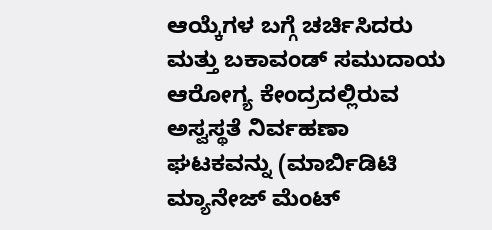ಆಯ್ಕೆಗಳ ಬಗ್ಗೆ ಚರ್ಚಿಸಿದರು ಮತ್ತು ಬಕಾವಂಡ್ ಸಮುದಾಯ ಆರೋಗ್ಯ ಕೇಂದ್ರದಲ್ಲಿರುವ ಅಸ್ವಸ್ಥತೆ ನಿರ್ವಹಣಾ ಘಟಕವನ್ನು (ಮಾರ್ಬಿಡಿಟಿ ಮ್ಯಾನೇಜ್ ಮೆಂಟ್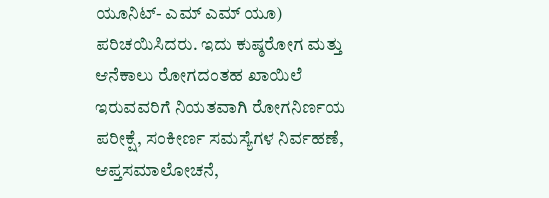ಯೂನಿಟ್- ಎಮ್ ಎಮ್ ಯೂ) ಪರಿಚಯಿಸಿದರು. ಇದು ಕುಷ್ಠರೋಗ ಮತ್ತು ಆನೆಕಾಲು ರೋಗದಂತಹ ಖಾಯಿಲೆ ಇರುವವರಿಗೆ ನಿಯತವಾಗಿ ರೋಗನಿರ್ಣಯ ಪರೀಕ್ಷೆ, ಸಂಕೀರ್ಣ ಸಮಸ್ಯೆಗಳ ನಿರ್ವಹಣೆ, ಆಪ್ತಸಮಾಲೋಚನೆ,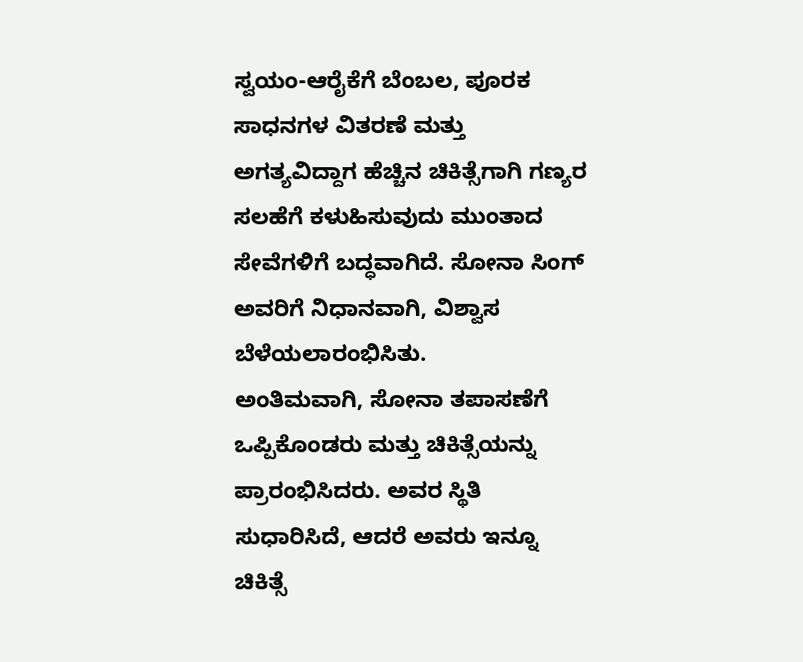ಸ್ವಯಂ-ಆರೈಕೆಗೆ ಬೆಂಬಲ, ಪೂರಕ ಸಾಧನಗಳ ವಿತರಣೆ ಮತ್ತು ಅಗತ್ಯವಿದ್ದಾಗ ಹೆಚ್ಚಿನ ಚಿಕಿತ್ಸೆಗಾಗಿ ಗಣ್ಯರ ಸಲಹೆಗೆ ಕಳುಹಿಸುವುದು ಮುಂತಾದ ಸೇವೆಗಳಿಗೆ ಬದ್ಧವಾಗಿದೆ. ಸೋನಾ ಸಿಂಗ್ ಅವರಿಗೆ ನಿಧಾನವಾಗಿ, ವಿಶ್ವಾಸ ಬೆಳೆಯಲಾರಂಭಿಸಿತು.
ಅಂತಿಮವಾಗಿ, ಸೋನಾ ತಪಾಸಣೆಗೆ ಒಪ್ಪಿಕೊಂಡರು ಮತ್ತು ಚಿಕಿತ್ಸೆಯನ್ನು ಪ್ರಾರಂಭಿಸಿದರು. ಅವರ ಸ್ಥಿತಿ ಸುಧಾರಿಸಿದೆ, ಆದರೆ ಅವರು ಇನ್ನೂ ಚಿಕಿತ್ಸೆ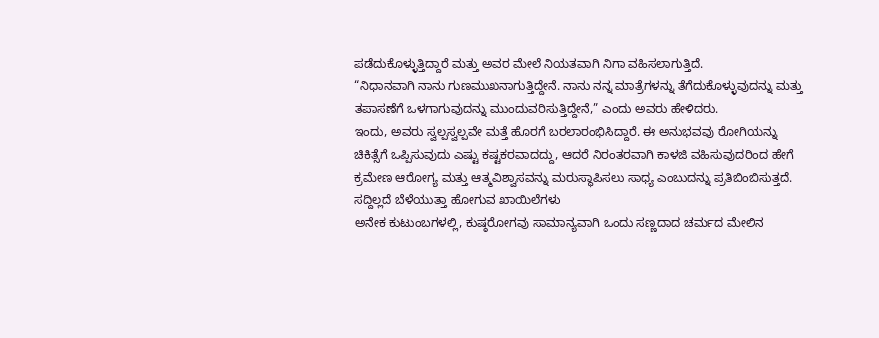ಪಡೆದುಕೊಳ್ಳುತ್ತಿದ್ದಾರೆ ಮತ್ತು ಅವರ ಮೇಲೆ ನಿಯತವಾಗಿ ನಿಗಾ ವಹಿಸಲಾಗುತ್ತಿದೆ.
“ನಿಧಾನವಾಗಿ ನಾನು ಗುಣಮುಖನಾಗುತ್ತಿದ್ದೇನೆ. ನಾನು ನನ್ನ ಮಾತ್ರೆಗಳನ್ನು ತೆಗೆದುಕೊಳ್ಳುವುದನ್ನು ಮತ್ತು ತಪಾಸಣೆಗೆ ಒಳಗಾಗುವುದನ್ನು ಮುಂದುವರಿಸುತ್ತಿದ್ದೇನೆ,” ಎಂದು ಅವರು ಹೇಳಿದರು.
ಇಂದು, ಅವರು ಸ್ವಲ್ಪಸ್ವಲ್ಪವೇ ಮತ್ತೆ ಹೊರಗೆ ಬರಲಾರಂಭಿಸಿದ್ದಾರೆ. ಈ ಅನುಭವವು ರೋಗಿಯನ್ನು ಚಿಕಿತ್ಸೆಗೆ ಒಪ್ಪಿಸುವುದು ಎಷ್ಟು ಕಷ್ಟಕರವಾದದ್ದು, ಆದರೆ ನಿರಂತರವಾಗಿ ಕಾಳಜಿ ವಹಿಸುವುದರಿಂದ ಹೇಗೆ ಕ್ರಮೇಣ ಆರೋಗ್ಯ ಮತ್ತು ಆತ್ಮವಿಶ್ವಾಸವನ್ನು ಮರುಸ್ಥಾಪಿಸಲು ಸಾಧ್ಯ ಎಂಬುದನ್ನು ಪ್ರತಿಬಿಂಬಿಸುತ್ತದೆ.
ಸದ್ದಿಲ್ಲದೆ ಬೆಳೆಯುತ್ತಾ ಹೋಗುವ ಖಾಯಿಲೆಗಳು
ಅನೇಕ ಕುಟುಂಬಗಳಲ್ಲಿ, ಕುಷ್ಠರೋಗವು ಸಾಮಾನ್ಯವಾಗಿ ಒಂದು ಸಣ್ಣದಾದ ಚರ್ಮದ ಮೇಲಿನ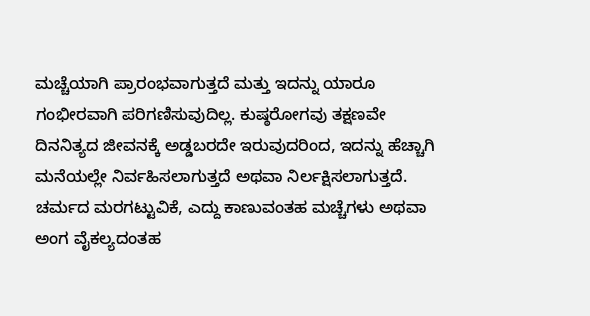ಮಚ್ಚೆಯಾಗಿ ಪ್ರಾರಂಭವಾಗುತ್ತದೆ ಮತ್ತು ಇದನ್ನು ಯಾರೂ ಗಂಭೀರವಾಗಿ ಪರಿಗಣಿಸುವುದಿಲ್ಲ. ಕುಷ್ಠರೋಗವು ತಕ್ಷಣವೇ ದಿನನಿತ್ಯದ ಜೀವನಕ್ಕೆ ಅಡ್ಡಬರದೇ ಇರುವುದರಿಂದ, ಇದನ್ನು ಹೆಚ್ಚಾಗಿ ಮನೆಯಲ್ಲೇ ನಿರ್ವಹಿಸಲಾಗುತ್ತದೆ ಅಥವಾ ನಿರ್ಲಕ್ಷಿಸಲಾಗುತ್ತದೆ. ಚರ್ಮದ ಮರಗಟ್ಟುವಿಕೆ, ಎದ್ದು ಕಾಣುವಂತಹ ಮಚ್ಚೆಗಳು ಅಥವಾ ಅಂಗ ವೈಕಲ್ಯದಂತಹ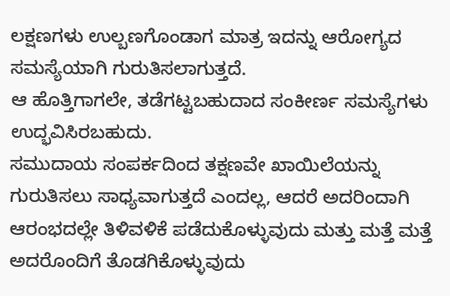ಲಕ್ಷಣಗಳು ಉಲ್ಬಣಗೊಂಡಾಗ ಮಾತ್ರ ಇದನ್ನು ಆರೋಗ್ಯದ ಸಮಸ್ಯೆಯಾಗಿ ಗುರುತಿಸಲಾಗುತ್ತದೆ.
ಆ ಹೊತ್ತಿಗಾಗಲೇ, ತಡೆಗಟ್ಟಬಹುದಾದ ಸಂಕೀರ್ಣ ಸಮಸ್ಯೆಗಳು ಉದ್ಭವಿಸಿರಬಹುದು.
ಸಮುದಾಯ ಸಂಪರ್ಕದಿಂದ ತಕ್ಷಣವೇ ಖಾಯಿಲೆಯನ್ನು ಗುರುತಿಸಲು ಸಾಧ್ಯವಾಗುತ್ತದೆ ಎಂದಲ್ಲ, ಆದರೆ ಅದರಿಂದಾಗಿ ಆರಂಭದಲ್ಲೇ ತಿಳಿವಳಿಕೆ ಪಡೆದುಕೊಳ್ಳುವುದು ಮತ್ತು ಮತ್ತೆ ಮತ್ತೆ ಅದರೊಂದಿಗೆ ತೊಡಗಿಕೊಳ್ಳುವುದು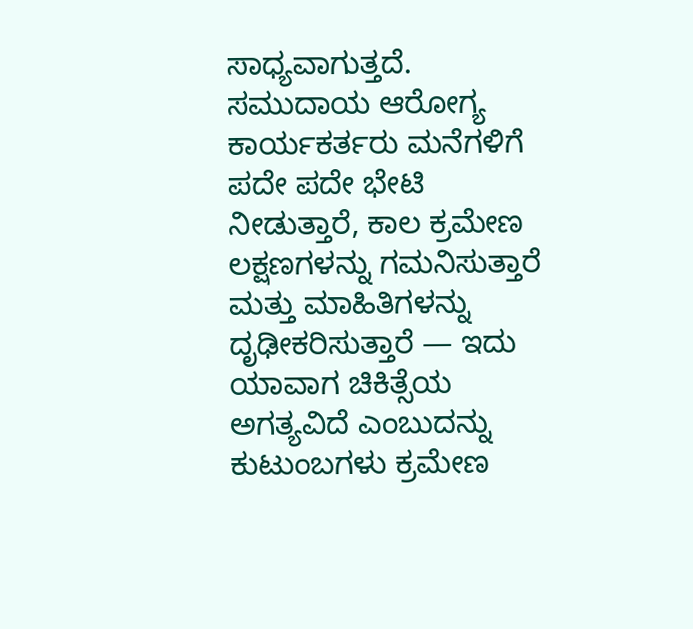ಸಾಧ್ಯವಾಗುತ್ತದೆ. ಸಮುದಾಯ ಆರೋಗ್ಯ ಕಾರ್ಯಕರ್ತರು ಮನೆಗಳಿಗೆ ಪದೇ ಪದೇ ಭೇಟಿ ನೀಡುತ್ತಾರೆ, ಕಾಲ ಕ್ರಮೇಣ ಲಕ್ಷಣಗಳನ್ನು ಗಮನಿಸುತ್ತಾರೆ ಮತ್ತು ಮಾಹಿತಿಗಳನ್ನು ದೃಢೀಕರಿಸುತ್ತಾರೆ — ಇದು ಯಾವಾಗ ಚಿಕಿತ್ಸೆಯ ಅಗತ್ಯವಿದೆ ಎಂಬುದನ್ನು ಕುಟುಂಬಗಳು ಕ್ರಮೇಣ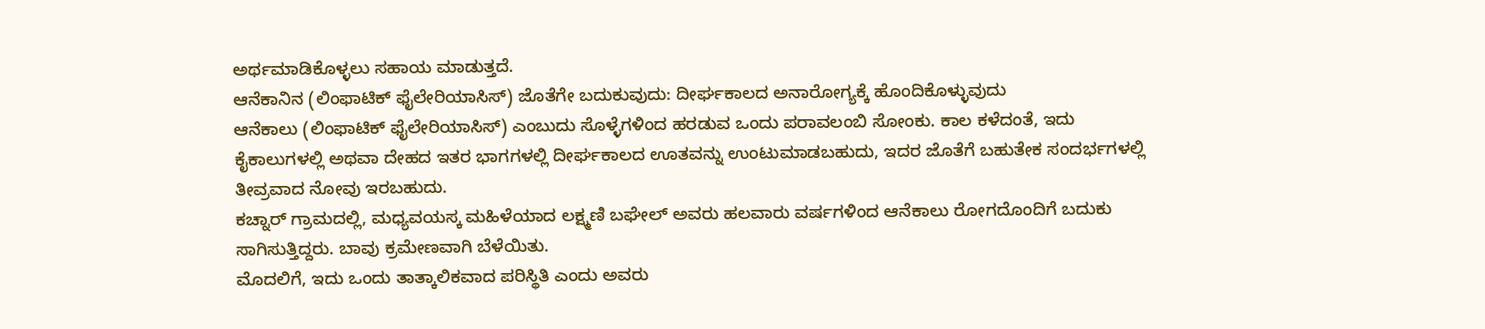ಅರ್ಥಮಾಡಿಕೊಳ್ಳಲು ಸಹಾಯ ಮಾಡುತ್ತದೆ.
ಆನೆಕಾನಿನ (ಲಿಂಫಾಟಿಕ್ ಫೈಲೇರಿಯಾಸಿಸ್) ಜೊತೆಗೇ ಬದುಕುವುದು: ದೀರ್ಘಕಾಲದ ಅನಾರೋಗ್ಯಕ್ಕೆ ಹೊಂದಿಕೊಳ್ಳುವುದು
ಆನೆಕಾಲು (ಲಿಂಫಾಟಿಕ್ ಫೈಲೇರಿಯಾಸಿಸ್) ಎಂಬುದು ಸೊಳ್ಳೆಗಳಿಂದ ಹರಡುವ ಒಂದು ಪರಾವಲಂಬಿ ಸೋಂಕು. ಕಾಲ ಕಳೆದಂತೆ, ಇದು ಕೈಕಾಲುಗಳಲ್ಲಿ ಅಥವಾ ದೇಹದ ಇತರ ಭಾಗಗಳಲ್ಲಿ ದೀರ್ಘಕಾಲದ ಊತವನ್ನು ಉಂಟುಮಾಡಬಹುದು, ಇದರ ಜೊತೆಗೆ ಬಹುತೇಕ ಸಂದರ್ಭಗಳಲ್ಲಿ ತೀವ್ರವಾದ ನೋವು ಇರಬಹುದು.
ಕಚ್ನಾರ್ ಗ್ರಾಮದಲ್ಲಿ, ಮಧ್ಯವಯಸ್ಕ ಮಹಿಳೆಯಾದ ಲಕ್ಷ್ಮಣಿ ಬಘೇಲ್ ಅವರು ಹಲವಾರು ವರ್ಷಗಳಿಂದ ಆನೆಕಾಲು ರೋಗದೊಂದಿಗೆ ಬದುಕು ಸಾಗಿಸುತ್ತಿದ್ದರು. ಬಾವು ಕ್ರಮೇಣವಾಗಿ ಬೆಳೆಯಿತು.
ಮೊದಲಿಗೆ, ಇದು ಒಂದು ತಾತ್ಕಾಲಿಕವಾದ ಪರಿಸ್ಥಿತಿ ಎಂದು ಅವರು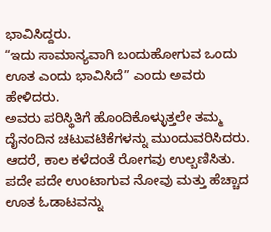ಭಾವಿಸಿದ್ದರು.
“ಇದು ಸಾಮಾನ್ಯವಾಗಿ ಬಂದುಹೋಗುವ ಒಂದು ಊತ ಎಂದು ಭಾವಿಸಿದೆ” ಎಂದು ಅವರು ಹೇಳಿದರು.
ಅವರು ಪರಿಸ್ಥಿತಿಗೆ ಹೊಂದಿಕೊಳ್ಳುತ್ತಲೇ ತಮ್ಮ ದೈನಂದಿನ ಚಟುವಟಿಕೆಗಳನ್ನು ಮುಂದುವರಿಸಿದರು. ಆದರೆ, ಕಾಲ ಕಳೆದಂತೆ ರೋಗವು ಉಲ್ಬಣಿಸಿತು. ಪದೇ ಪದೇ ಉಂಟಾಗುವ ನೋವು ಮತ್ತು ಹೆಚ್ಚಾದ ಊತ ಓಡಾಟವನ್ನು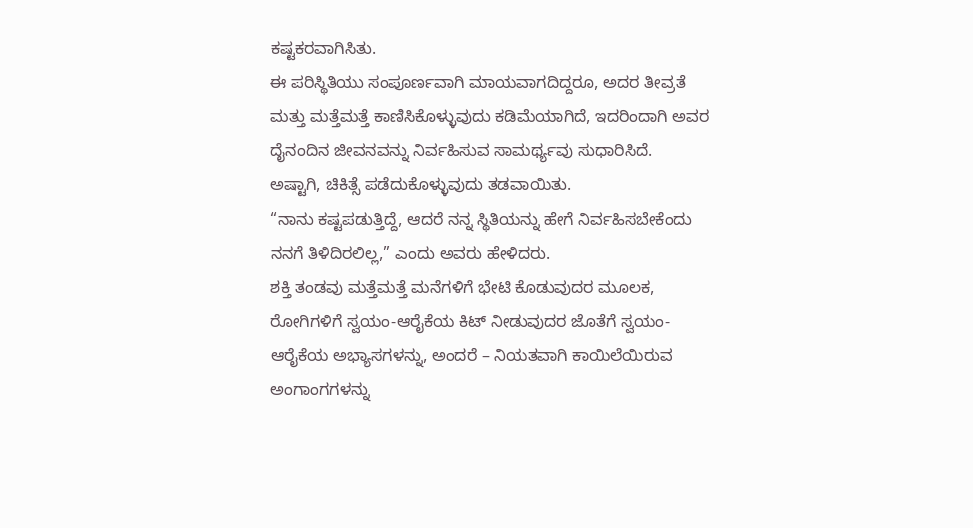ಕಷ್ಟಕರವಾಗಿಸಿತು.
ಈ ಪರಿಸ್ಥಿತಿಯು ಸಂಪೂರ್ಣವಾಗಿ ಮಾಯವಾಗದಿದ್ದರೂ, ಅದರ ತೀವ್ರತೆ ಮತ್ತು ಮತ್ತೆಮತ್ತೆ ಕಾಣಿಸಿಕೊಳ್ಳುವುದು ಕಡಿಮೆಯಾಗಿದೆ, ಇದರಿಂದಾಗಿ ಅವರ ದೈನಂದಿನ ಜೀವನವನ್ನು ನಿರ್ವಹಿಸುವ ಸಾಮರ್ಥ್ಯವು ಸುಧಾರಿಸಿದೆ.
ಅಷ್ಟಾಗಿ, ಚಿಕಿತ್ಸೆ ಪಡೆದುಕೊಳ್ಳುವುದು ತಡವಾಯಿತು.
“ನಾನು ಕಷ್ಟಪಡುತ್ತಿದ್ದೆ, ಆದರೆ ನನ್ನ ಸ್ಥಿತಿಯನ್ನು ಹೇಗೆ ನಿರ್ವಹಿಸಬೇಕೆಂದು ನನಗೆ ತಿಳಿದಿರಲಿಲ್ಲ,” ಎಂದು ಅವರು ಹೇಳಿದರು.
ಶಕ್ತಿ ತಂಡವು ಮತ್ತೆಮತ್ತೆ ಮನೆಗಳಿಗೆ ಭೇಟಿ ಕೊಡುವುದರ ಮೂಲಕ, ರೋಗಿಗಳಿಗೆ ಸ್ವಯಂ-ಆರೈಕೆಯ ಕಿಟ್ ನೀಡುವುದರ ಜೊತೆಗೆ ಸ್ವಯಂ-ಆರೈಕೆಯ ಅಭ್ಯಾಸಗಳನ್ನು, ಅಂದರೆ – ನಿಯತವಾಗಿ ಕಾಯಿಲೆಯಿರುವ ಅಂಗಾಂಗಗಳನ್ನು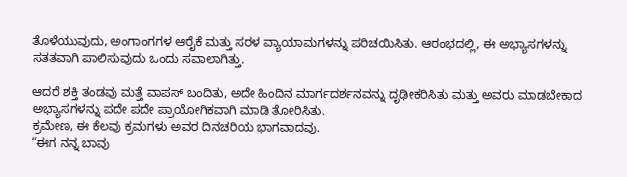ತೊಳೆಯುವುದು, ಅಂಗಾಂಗಗಳ ಆರೈಕೆ ಮತ್ತು ಸರಳ ವ್ಯಾಯಾಮಗಳನ್ನು ಪರಿಚಯಿಸಿತು. ಆರಂಭದಲ್ಲಿ, ಈ ಅಭ್ಯಾಸಗಳನ್ನು ಸತತವಾಗಿ ಪಾಲಿಸುವುದು ಒಂದು ಸವಾಲಾಗಿತ್ತು.

ಆದರೆ ಶಕ್ತಿ ತಂಡವು ಮತ್ತೆ ವಾಪಸ್ ಬಂದಿತು, ಅದೇ ಹಿಂದಿನ ಮಾರ್ಗದರ್ಶನವನ್ನು ದೃಢೀಕರಿಸಿತು ಮತ್ತು ಅವರು ಮಾಡಬೇಕಾದ ಅಭ್ಯಾಸಗಳನ್ನು ಪದೇ ಪದೇ ಪ್ರಾಯೋಗಿಕವಾಗಿ ಮಾಡಿ ತೋರಿಸಿತು.
ಕ್ರಮೇಣ, ಈ ಕೆಲವು ಕ್ರಮಗಳು ಅವರ ದಿನಚರಿಯ ಭಾಗವಾದವು.
“ಈಗ ನನ್ನ ಬಾವು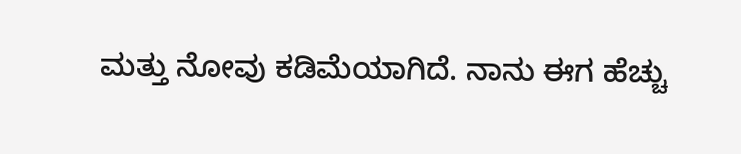ಮತ್ತು ನೋವು ಕಡಿಮೆಯಾಗಿದೆ. ನಾನು ಈಗ ಹೆಚ್ಚು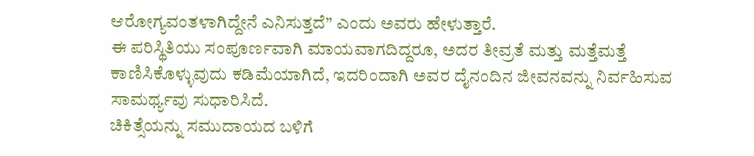ಆರೋಗ್ಯವಂತಳಾಗಿದ್ದೇನೆ ಎನಿಸುತ್ತದೆ” ಎಂದು ಅವರು ಹೇಳುತ್ತಾರೆ.
ಈ ಪರಿಸ್ಥಿತಿಯು ಸಂಪೂರ್ಣವಾಗಿ ಮಾಯವಾಗದಿದ್ದರೂ, ಅದರ ತೀವ್ರತೆ ಮತ್ತು ಮತ್ತೆಮತ್ತೆ ಕಾಣಿಸಿಕೊಳ್ಳುವುದು ಕಡಿಮೆಯಾಗಿದೆ, ಇದರಿಂದಾಗಿ ಅವರ ದೈನಂದಿನ ಜೀವನವನ್ನು ನಿರ್ವಹಿಸುವ ಸಾಮರ್ಥ್ಯವು ಸುಧಾರಿಸಿದೆ.
ಚಿಕಿತ್ಸೆಯನ್ನು ಸಮುದಾಯದ ಬಳಿಗೆ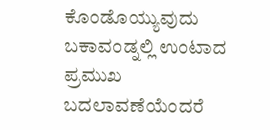ಕೊಂಡೊಯ್ಯುವುದು
ಬಕಾವಂಡ್ನಲ್ಲಿ ಉಂಟಾದ ಪ್ರಮುಖ ಬದಲಾವಣೆಯೆಂದರೆ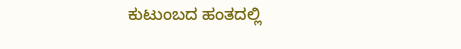ಕುಟುಂಬದ ಹಂತದಲ್ಲಿ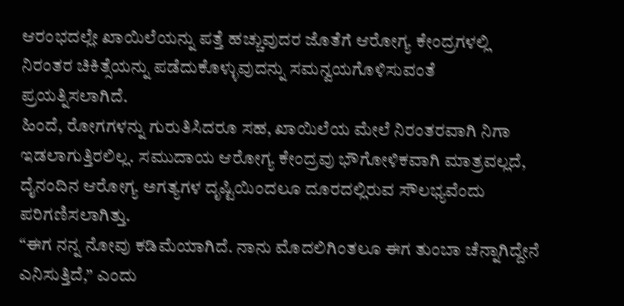ಆರಂಭದಲ್ಲೇ ಖಾಯಿಲೆಯನ್ನು ಪತ್ತೆ ಹಚ್ಚುವುದರ ಜೊತೆಗೆ ಆರೋಗ್ಯ ಕೇಂದ್ರಗಳಲ್ಲಿ ನಿರಂತರ ಚಿಕಿತ್ಸೆಯನ್ನು ಪಡೆದುಕೊಳ್ಳುವುದನ್ನು ಸಮನ್ವಯಗೊಳಿಸುವಂತೆ ಪ್ರಯತ್ನಿಸಲಾಗಿದೆ.
ಹಿಂದೆ, ರೋಗಗಳನ್ನು ಗುರುತಿಸಿದರೂ ಸಹ, ಖಾಯಿಲೆಯ ಮೇಲೆ ನಿರಂತರವಾಗಿ ನಿಗಾ ಇಡಲಾಗುತ್ತಿರಲಿಲ್ಲ. ಸಮುದಾಯ ಆರೋಗ್ಯ ಕೇಂದ್ರವು ಭೌಗೋಳಿಕವಾಗಿ ಮಾತ್ರವಲ್ಲದೆ, ದೈನಂದಿನ ಆರೋಗ್ಯ ಅಗತ್ಯಗಳ ದೃಷ್ಟಿಯಿಂದಲೂ ದೂರದಲ್ಲಿರುವ ಸೌಲಭ್ಯವೆಂದು ಪರಿಗಣಿಸಲಾಗಿತ್ತು.
“ಈಗ ನನ್ನ ನೋವು ಕಡಿಮೆಯಾಗಿದೆ. ನಾನು ಮೊದಲಿಗಿಂತಲೂ ಈಗ ತುಂಬಾ ಚೆನ್ನಾಗಿದ್ದೇನೆ ಎನಿಸುತ್ತಿದೆ,” ಎಂದು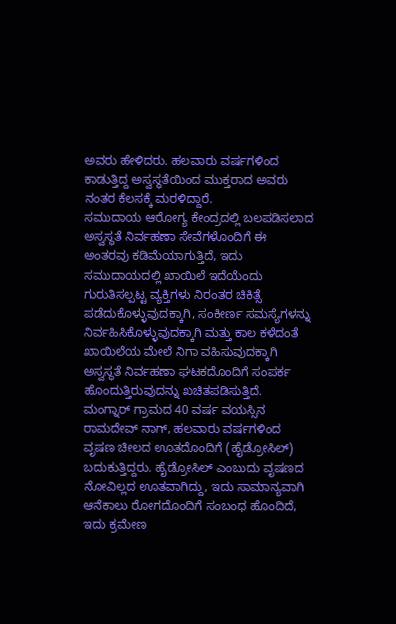ಅವರು ಹೇಳಿದರು. ಹಲವಾರು ವರ್ಷಗಳಿಂದ ಕಾಡುತ್ತಿದ್ದ ಅಸ್ವಸ್ಥತೆಯಿಂದ ಮುಕ್ತರಾದ ಅವರು ನಂತರ ಕೆಲಸಕ್ಕೆ ಮರಳಿದ್ದಾರೆ.
ಸಮುದಾಯ ಆರೋಗ್ಯ ಕೇಂದ್ರದಲ್ಲಿ ಬಲಪಡಿಸಲಾದ ಅಸ್ವಸ್ಥತೆ ನಿರ್ವಹಣಾ ಸೇವೆಗಳೊಂದಿಗೆ ಈ ಅಂತರವು ಕಡಿಮೆಯಾಗುತ್ತಿದೆ, ಇದು ಸಮುದಾಯದಲ್ಲಿ ಖಾಯಿಲೆ ಇದೆಯೆಂದು ಗುರುತಿಸಲ್ಪಟ್ಟ ವ್ಯಕ್ತಿಗಳು ನಿರಂತರ ಚಿಕಿತ್ಸೆ ಪಡೆದುಕೊಳ್ಳುವುದಕ್ಕಾಗಿ, ಸಂಕೀರ್ಣ ಸಮಸ್ಯೆಗಳನ್ನು ನಿರ್ವಹಿಸಿಕೊಳ್ಳುವುದಕ್ಕಾಗಿ ಮತ್ತು ಕಾಲ ಕಳೆದಂತೆ ಖಾಯಿಲೆಯ ಮೇಲೆ ನಿಗಾ ವಹಿಸುವುದಕ್ಕಾಗಿ ಅಸ್ವಸ್ಥತೆ ನಿರ್ವಹಣಾ ಘಟಕದೊಂದಿಗೆ ಸಂಪರ್ಕ ಹೊಂದುತ್ತಿರುವುದನ್ನು ಖಚಿತಪಡಿಸುತ್ತಿದೆ.
ಮಂಗ್ನಾರ್ ಗ್ರಾಮದ 40 ವರ್ಷ ವಯಸ್ಸಿನ ರಾಮದೇವ್ ನಾಗ್, ಹಲವಾರು ವರ್ಷಗಳಿಂದ ವೃಷಣ ಚೀಲದ ಊತದೊಂದಿಗೆ (ಹೈಡ್ರೋಸಿಲ್) ಬದುಕುತ್ತಿದ್ದರು. ಹೈಡ್ರೋಸಿಲ್ ಎಂಬುದು ವೃಷಣದ ನೋವಿಲ್ಲದ ಊತವಾಗಿದ್ದು, ಇದು ಸಾಮಾನ್ಯವಾಗಿ ಆನೆಕಾಲು ರೋಗದೊಂದಿಗೆ ಸಂಬಂಧ ಹೊಂದಿದೆ, ಇದು ಕ್ರಮೇಣ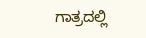ಗಾತ್ರದಲ್ಲಿ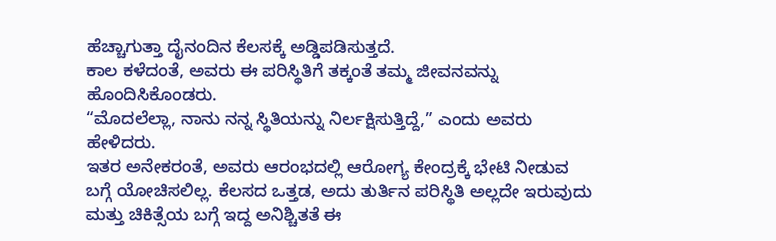ಹೆಚ್ಚಾಗುತ್ತಾ ದೈನಂದಿನ ಕೆಲಸಕ್ಕೆ ಅಡ್ಡಿಪಡಿಸುತ್ತದೆ.
ಕಾಲ ಕಳೆದಂತೆ, ಅವರು ಈ ಪರಿಸ್ಥಿತಿಗೆ ತಕ್ಕಂತೆ ತಮ್ಮ ಜೀವನವನ್ನು ಹೊಂದಿಸಿಕೊಂಡರು.
“ಮೊದಲೆಲ್ಲಾ, ನಾನು ನನ್ನ ಸ್ಥಿತಿಯನ್ನು ನಿರ್ಲಕ್ಷಿಸುತ್ತಿದ್ದೆ,” ಎಂದು ಅವರು ಹೇಳಿದರು.
ಇತರ ಅನೇಕರಂತೆ, ಅವರು ಆರಂಭದಲ್ಲಿ ಆರೋಗ್ಯ ಕೇಂದ್ರಕ್ಕೆ ಭೇಟಿ ನೀಡುವ ಬಗ್ಗೆ ಯೋಚಿಸಲಿಲ್ಲ. ಕೆಲಸದ ಒತ್ತಡ, ಅದು ತುರ್ತಿನ ಪರಿಸ್ಥಿತಿ ಅಲ್ಲದೇ ಇರುವುದು ಮತ್ತು ಚಿಕಿತ್ಸೆಯ ಬಗ್ಗೆ ಇದ್ದ ಅನಿಶ್ಚಿತತೆ ಈ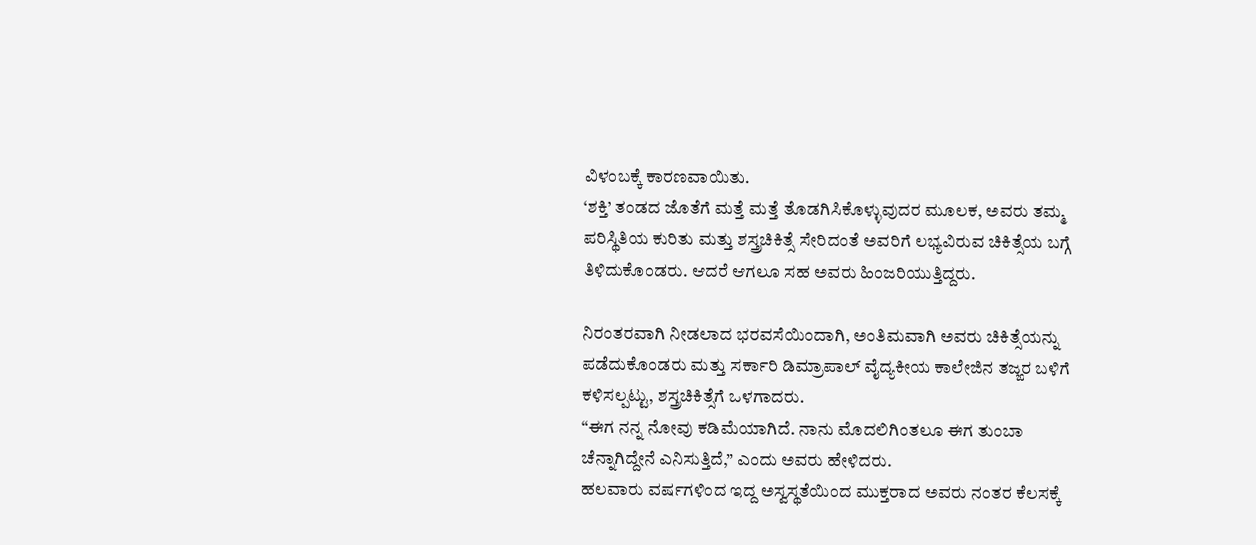ವಿಳಂಬಕ್ಕೆ ಕಾರಣವಾಯಿತು.
‘ಶಕ್ತಿ’ ತಂಡದ ಜೊತೆಗೆ ಮತ್ತೆ ಮತ್ತೆ ತೊಡಗಿಸಿಕೊಳ್ಳುವುದರ ಮೂಲಕ, ಅವರು ತಮ್ಮ ಪರಿಸ್ಥಿತಿಯ ಕುರಿತು ಮತ್ತು ಶಸ್ತ್ರಚಿಕಿತ್ಸೆ ಸೇರಿದಂತೆ ಅವರಿಗೆ ಲಭ್ಯವಿರುವ ಚಿಕಿತ್ಸೆಯ ಬಗ್ಗೆ ತಿಳಿದುಕೊಂಡರು. ಆದರೆ ಆಗಲೂ ಸಹ ಅವರು ಹಿಂಜರಿಯುತ್ತಿದ್ದರು.

ನಿರಂತರವಾಗಿ ನೀಡಲಾದ ಭರವಸೆಯಿಂದಾಗಿ, ಅಂತಿಮವಾಗಿ ಅವರು ಚಿಕಿತ್ಸೆಯನ್ನು ಪಡೆದುಕೊಂಡರು ಮತ್ತು ಸರ್ಕಾರಿ ಡಿಮ್ರಾಪಾಲ್ ವೈದ್ಯಕೀಯ ಕಾಲೇಜಿನ ತಜ್ಙರ ಬಳಿಗೆ ಕಳಿಸಲ್ಪಟ್ಟು, ಶಸ್ತ್ರಚಿಕಿತ್ಸೆಗೆ ಒಳಗಾದರು.
“ಈಗ ನನ್ನ ನೋವು ಕಡಿಮೆಯಾಗಿದೆ. ನಾನು ಮೊದಲಿಗಿಂತಲೂ ಈಗ ತುಂಬಾ ಚೆನ್ನಾಗಿದ್ದೇನೆ ಎನಿಸುತ್ತಿದೆ,” ಎಂದು ಅವರು ಹೇಳಿದರು.
ಹಲವಾರು ವರ್ಷಗಳಿಂದ ಇದ್ದ ಅಸ್ವಸ್ಥತೆಯಿಂದ ಮುಕ್ತರಾದ ಅವರು ನಂತರ ಕೆಲಸಕ್ಕೆ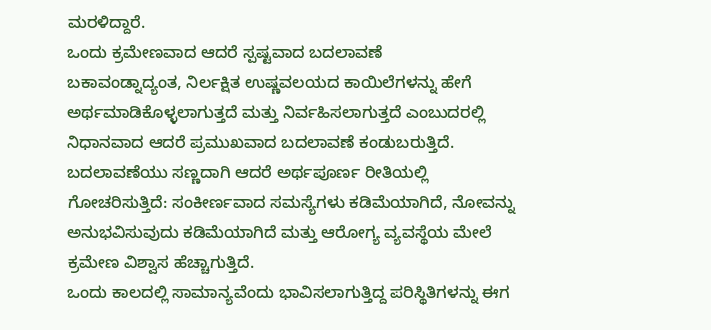ಮರಳಿದ್ದಾರೆ.
ಒಂದು ಕ್ರಮೇಣವಾದ ಆದರೆ ಸ್ಪಷ್ಟವಾದ ಬದಲಾವಣೆ
ಬಕಾವಂಡ್ನಾದ್ಯಂತ, ನಿರ್ಲಕ್ಷಿತ ಉಷ್ಣವಲಯದ ಕಾಯಿಲೆಗಳನ್ನು ಹೇಗೆ ಅರ್ಥಮಾಡಿಕೊಳ್ಳಲಾಗುತ್ತದೆ ಮತ್ತು ನಿರ್ವಹಿಸಲಾಗುತ್ತದೆ ಎಂಬುದರಲ್ಲಿ ನಿಧಾನವಾದ ಆದರೆ ಪ್ರಮುಖವಾದ ಬದಲಾವಣೆ ಕಂಡುಬರುತ್ತಿದೆ.
ಬದಲಾವಣೆಯು ಸಣ್ಣದಾಗಿ ಆದರೆ ಅರ್ಥಪೂರ್ಣ ರೀತಿಯಲ್ಲಿ ಗೋಚರಿಸುತ್ತಿದೆ: ಸಂಕೀರ್ಣವಾದ ಸಮಸ್ಯೆಗಳು ಕಡಿಮೆಯಾಗಿದೆ, ನೋವನ್ನು ಅನುಭವಿಸುವುದು ಕಡಿಮೆಯಾಗಿದೆ ಮತ್ತು ಆರೋಗ್ಯ ವ್ಯವಸ್ಥೆಯ ಮೇಲೆ ಕ್ರಮೇಣ ವಿಶ್ವಾಸ ಹೆಚ್ಚಾಗುತ್ತಿದೆ.
ಒಂದು ಕಾಲದಲ್ಲಿ ಸಾಮಾನ್ಯವೆಂದು ಭಾವಿಸಲಾಗುತ್ತಿದ್ದ ಪರಿಸ್ಥಿತಿಗಳನ್ನು ಈಗ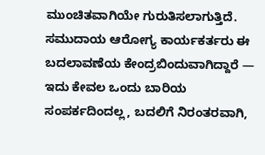ಮುಂಚಿತವಾಗಿಯೇ ಗುರುತಿಸಲಾಗುತ್ತಿದೆ. ಸಮುದಾಯ ಆರೋಗ್ಯ ಕಾರ್ಯಕರ್ತರು ಈ ಬದಲಾವಣೆಯ ಕೇಂದ್ರಬಿಂದುವಾಗಿದ್ದಾರೆ — ಇದು ಕೇವಲ ಒಂದು ಬಾರಿಯ ಸಂಪರ್ಕದಿಂದಲ್ಲ, ಬದಲಿಗೆ ನಿರಂತರವಾಗಿ,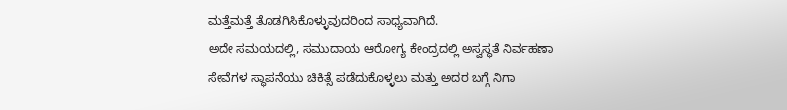ಮತ್ತೆಮತ್ತೆ ತೊಡಗಿಸಿಕೊಳ್ಳುವುದರಿಂದ ಸಾಧ್ಯವಾಗಿದೆ.
ಅದೇ ಸಮಯದಲ್ಲಿ, ಸಮುದಾಯ ಆರೋಗ್ಯ ಕೇಂದ್ರದಲ್ಲಿ ಅಸ್ವಸ್ಥತೆ ನಿರ್ವಹಣಾ ಸೇವೆಗಳ ಸ್ಥಾಪನೆಯು ಚಿಕಿತ್ಸೆ ಪಡೆದುಕೊಳ್ಳಲು ಮತ್ತು ಅದರ ಬಗ್ಗೆ ನಿಗಾ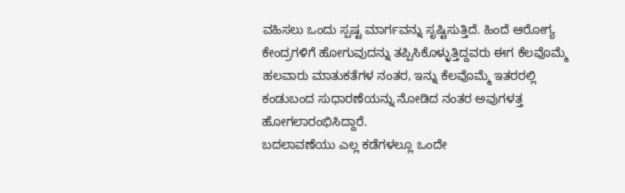ವಹಿಸಲು ಒಂದು ಸ್ಪಷ್ಟ ಮಾರ್ಗವನ್ನು ಸೃಷ್ಟಿಸುತ್ತಿದೆ. ಹಿಂದೆ ಆರೋಗ್ಯ ಕೇಂದ್ರಗಳಿಗೆ ಹೋಗುವುದನ್ನು ತಪ್ಪಿಸಿಕೊಳ್ಳುತ್ತಿದ್ದವರು ಈಗ ಕೆಲವೊಮ್ಮೆ ಹಲವಾರು ಮಾತುಕತೆಗಳ ನಂತರ, ಇನ್ನು ಕೆಲವೊಮ್ಮೆ ಇತರರಲ್ಲಿ ಕಂಡುಬಂದ ಸುಧಾರಣೆಯನ್ನು ನೋಡಿದ ನಂತರ ಅವುಗಳತ್ತ ಹೋಗಲಾರಂಭಿಸಿದ್ದಾರೆ.
ಬದಲಾವಣೆಯು ಎಲ್ಲ ಕಡೆಗಳಲ್ಲೂ ಒಂದೇ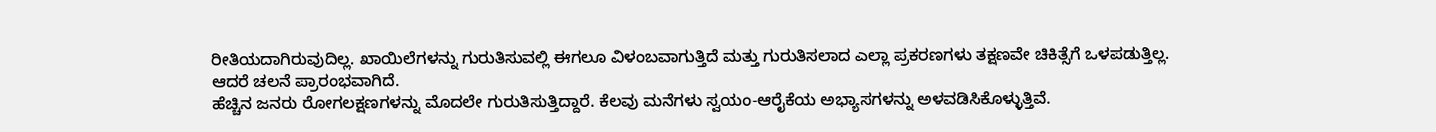ರೀತಿಯದಾಗಿರುವುದಿಲ್ಲ. ಖಾಯಿಲೆಗಳನ್ನು ಗುರುತಿಸುವಲ್ಲಿ ಈಗಲೂ ವಿಳಂಬವಾಗುತ್ತಿದೆ ಮತ್ತು ಗುರುತಿಸಲಾದ ಎಲ್ಲಾ ಪ್ರಕರಣಗಳು ತಕ್ಷಣವೇ ಚಿಕಿತ್ಸೆಗೆ ಒಳಪಡುತ್ತಿಲ್ಲ.
ಆದರೆ ಚಲನೆ ಪ್ರಾರಂಭವಾಗಿದೆ.
ಹೆಚ್ಚಿನ ಜನರು ರೋಗಲಕ್ಷಣಗಳನ್ನು ಮೊದಲೇ ಗುರುತಿಸುತ್ತಿದ್ದಾರೆ. ಕೆಲವು ಮನೆಗಳು ಸ್ವಯಂ-ಆರೈಕೆಯ ಅಭ್ಯಾಸಗಳನ್ನು ಅಳವಡಿಸಿಕೊಳ್ಳುತ್ತಿವೆ.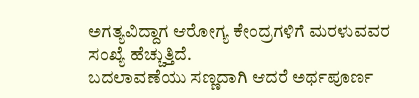ಅಗತ್ಯವಿದ್ದಾಗ ಆರೋಗ್ಯ ಕೇಂದ್ರಗಳಿಗೆ ಮರಳುವವರ ಸಂಖ್ಯೆ ಹೆಚ್ಚುತ್ತಿದೆ.
ಬದಲಾವಣೆಯು ಸಣ್ಣದಾಗಿ ಆದರೆ ಅರ್ಥಪೂರ್ಣ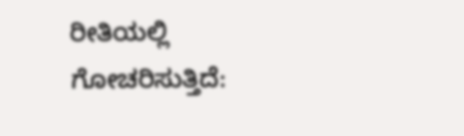ರೀತಿಯಲ್ಲಿ ಗೋಚರಿಸುತ್ತಿದೆ: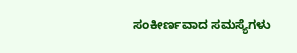ಸಂಕೀರ್ಣವಾದ ಸಮಸ್ಯೆಗಳು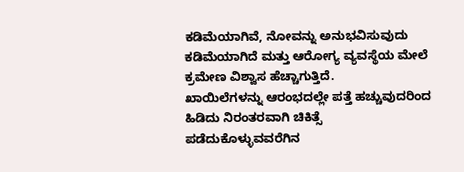ಕಡಿಮೆಯಾಗಿವೆ, ನೋವನ್ನು ಅನುಭವಿಸುವುದು ಕಡಿಮೆಯಾಗಿದೆ ಮತ್ತು ಆರೋಗ್ಯ ವ್ಯವಸ್ಥೆಯ ಮೇಲೆ ಕ್ರಮೇಣ ವಿಶ್ವಾಸ ಹೆಚ್ಚಾಗುತ್ತಿದೆ.
ಖಾಯಿಲೆಗಳನ್ನು ಆರಂಭದಲ್ಲೇ ಪತ್ತೆ ಹಚ್ಚುವುದರಿಂದ ಹಿಡಿದು ನಿರಂತರವಾಗಿ ಚಿಕಿತ್ಸೆ ಪಡೆದುಕೊಳ್ಳುವವರೆಗಿನ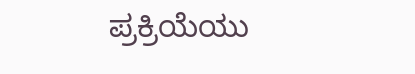ಪ್ರಕ್ರಿಯೆಯು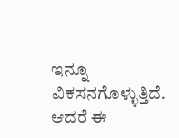ಇನ್ನೂ ವಿಕಸನಗೊಳ್ಳುತ್ತಿದೆ. ಆದರೆ ಈ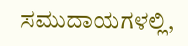ಸಮುದಾಯಗಳಲ್ಲಿ,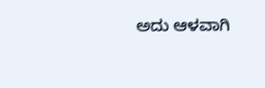ಅದು ಆಳವಾಗಿ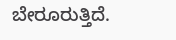ಬೇರೂರುತ್ತಿದೆ.